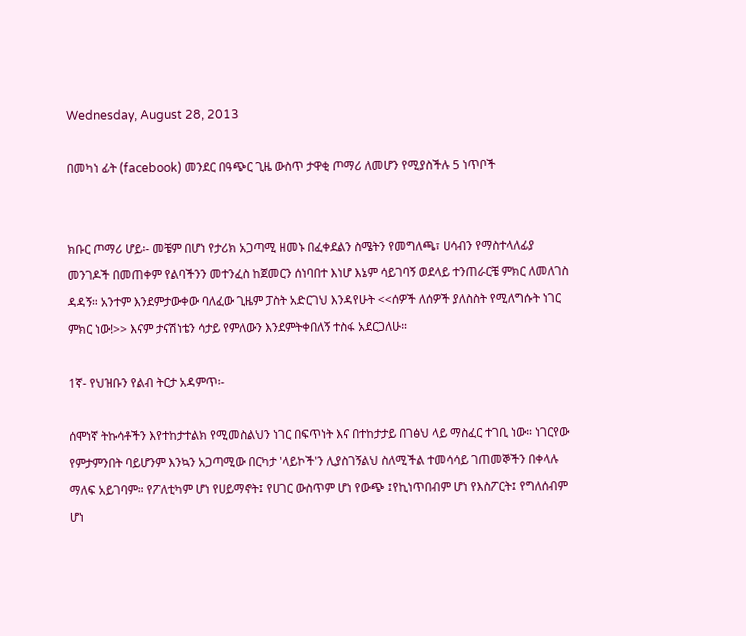Wednesday, August 28, 2013

በመካነ ፊት (facebook) መንደር በዓጭር ጊዜ ውስጥ ታዋቂ ጦማሪ ለመሆን የሚያስችሉ 5 ነጥቦች


ክቡር ጦማሪ ሆይ፡- መቼም በሆነ የታሪክ አጋጣሚ ዘመኑ በፈቀደልን ስሜትን የመግለጫ፣ ሀሳብን የማስተላለፊያ መንገዶች በመጠቀም የልባችንን መተንፈስ ከጀመርን ሰነባበተ እነሆ እኔም ሳይገባኝ ወደላይ ተንጠራርቼ ምክር ለመለገስ ዳዳኝ። አንተም እንደምታውቀው ባለፈው ጊዜም ፓስት አድርገህ እንዳየሁት <<ሰዎች ለሰዎች ያለስስት የሚለግሱት ነገር ምክር ነው!>> እናም ታናሽነቴን ሳታይ የምለውን እንደምትቀበለኝ ተስፋ አደርጋለሁ።

1ኛ- የህዝቡን የልብ ትርታ አዳምጥ፡-

ሰሞነኛ ትኩሳቶችን እየተከታተልክ የሚመስልህን ነገር በፍጥነት እና በተከታታይ በገፅህ ላይ ማስፈር ተገቢ ነው። ነገርየው የምታምንበት ባይሆንም እንኳን አጋጣሚው በርካታ 'ላይኮች'ን ሊያስገኝልህ ስለሚችል ተመሳሳይ ገጠመኞችን በቀላሉ ማለፍ አይገባም። የፖለቲካም ሆነ የሀይማኖት፤ የሀገር ውስጥም ሆነ የውጭ ፤የኪነጥበብም ሆነ የእስፖርት፤ የግለሰብም ሆነ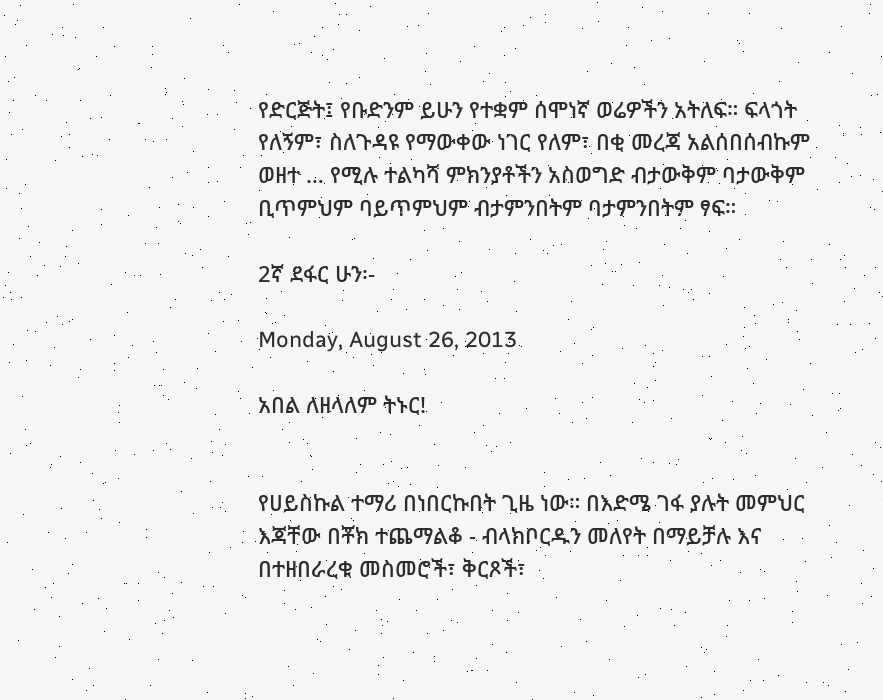የድርጅት፤ የቡድንም ይሁን የተቋም ሰሞነኛ ወሬዎችን አትለፍ። ፍላጎት የለኝም፣ ስለጉዳዩ የማውቀው ነገር የለም፣ በቂ መረጃ አልሰበሰብኩም ወዘተ … የሚሉ ተልካሻ ምክንያቶችን አስወግድ ብታውቅም ባታውቅም ቢጥምህም ባይጥምህም ብታምንበትም ባታምንበትም ፃፍ።

2ኛ ደፋር ሁን፡-

Monday, August 26, 2013

አበል ለዘላለም ትኑር!


የሀይስኩል ተማሪ በነበርኩበት ጊዜ ነው። በእድሜ ገፋ ያሉት መምህር እጃቸው በቾክ ተጨማልቆ - ብላክቦርዱን መለየት በማይቻሉ እና በተዘበራረቁ መስመሮች፣ ቅርጾች፣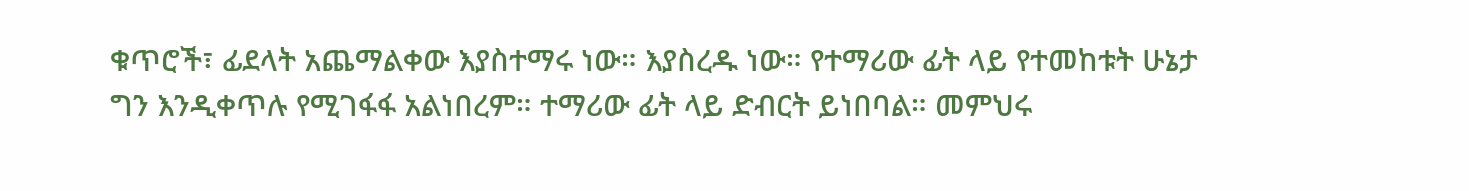ቁጥሮች፣ ፊደላት አጨማልቀው እያስተማሩ ነው። እያስረዱ ነው። የተማሪው ፊት ላይ የተመከቱት ሁኔታ ግን እንዲቀጥሉ የሚገፋፋ አልነበረም። ተማሪው ፊት ላይ ድብርት ይነበባል። መምህሩ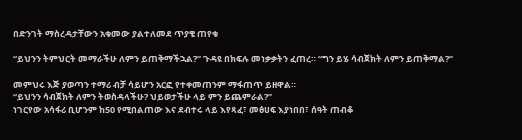በድንገት ማስረዳታቸውን አቁመው ያልተለመደ ጥያቄ ጠየቁ

“ይህንን ትምህርት መማራችሁ ለምን ይጠቅማችኋል?” ጉዳዩ በክፍሉ መነቃቃትን ፈጠረ። “ግን ይሄ ሳብጀክት ለምን ይጠቅማል?”

መምህሩ እጅ ያወጣን ተማሪ ብቻ ሳይሆን አርፎ የተቀመጠንም ማፋጠጥ ይዘዋል።
“ይህንን ሳብጀክት ለምን ትወስዳላችሁ? ህይወታችሁ ላይ ምን ይጨምራል?”
ነገርየው አሳፋሪ ቢሆንም ከ50 የሚበልጠው እና ደብተሩ ላይ እየጻፈ፣ መፅሀፍ እያነበበ፣ ሰዓት ጠብቆ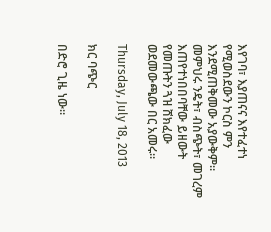እየገባ፣ እያጠናና እየተፈተነ የሚወስደውን ኮርስ ምን እንደሚጠቅመው አያውቅም።
መምህሩ ንዴት፣ ብስጭት፣ መገረም እጠየተነበበባቸው ይዘውት የመጡትን ጓዝ ሸክፈው ወደመውጫው በር አመሩ።

Thursday, July 18, 2013

ክር ባጭር

በድሮ ጊዜ ነው።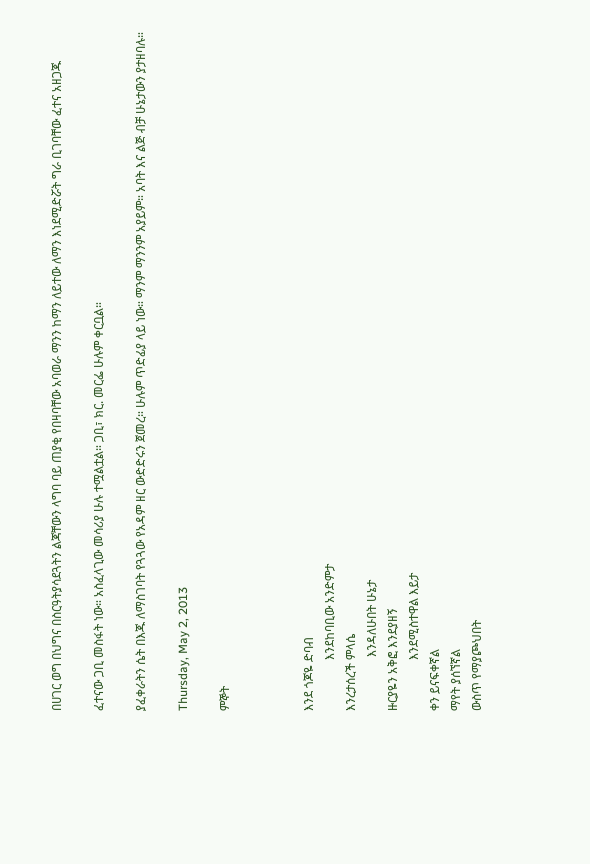በሀገር ወግ በህግና በስርዓትያሳደጓትን ልጃቸውን ላግባ ባይ ጠያቂ የበዛባቸው አባወራ ማንን ከማን ለይተው ለማን እነደሚድሯት ግራ ቢገባቸው ፈተና አዘጋጁ

ፈተናው ጋቢ መስፋት ነው። አስፈላጊው መሳሪያ ሁሉ ተሟልቷል። ጋቢ፣ ክር. መርፌ ሁሉም ቀርቧል።

ያፈቀራትን ሴት በእጁ ለማስገባት የጓጓው የአዳም ዘር ውድድሩን ጀመረ። ሁሉም ጥድፊያ ላይ ነው። ማንም ማንንም አያይም። አባት እና ልጅ ብቻ ሁኔታውን ያታዘባሉ።

Thursday, May 2, 2013

ምኞት



እንደ ጎጆዬ ድባብ
                 እንደከባቢው አንድምታ
እንረታሰረች ምላሴ
                  እንዳለሁበት ሁኔታ
ዙርያዬን አቅፎ እንደያዘኝ
                 እንደሚስተዋል እይታ
ቀን ይናፍቀኛል
ማየት ያሰኘኛል
ውስጥ የማያጮህበት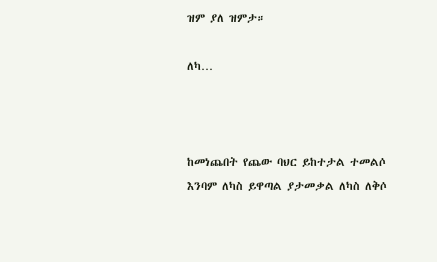ዝም ያለ ዝምታ።

ለካ…



ከመነጨበት የጨው ባህር ይከተታል ተመልሶ
እንባም ለካስ ይዋጣል ያታመቃል ለካስ ለቅሶ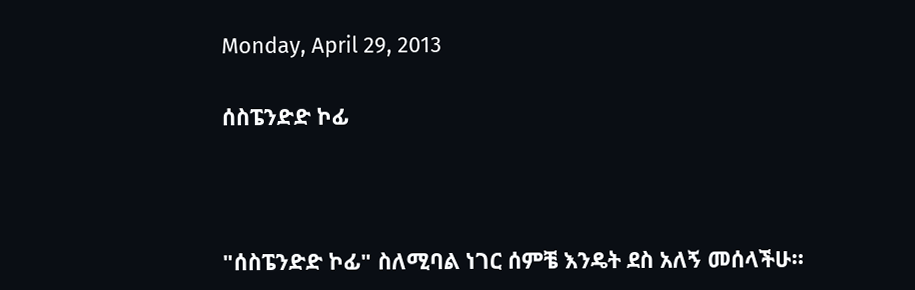Monday, April 29, 2013

ሰስፔንድድ ኮፊ



"ሰስፔንድድ ኮፊ" ስለሚባል ነገር ሰምቼ እንዴት ደስ አለኝ መሰላችሁ።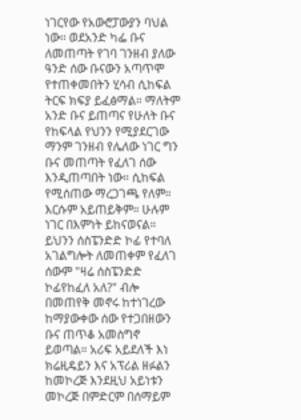ነገርየው የአውሮፓውያን ባህል ነው፡፡ ወደአንድ ካፌ ቡና ለመጠጣት የገባ ገንዘብ ያለው ዓንድ ሰው ቡናውን አጣጥሞ የተጠቀመበትን ሂሳብ ሲከፍል ትርፍ ክፍያ ይፈፅማል። ማለትም አንድ ቡና ይጠጣና የሁለት ቡና የከፍላል የህንን የሚያደርገው ማንም ገንዘብ የሌለው ነገር ግን ቡና መጠጣት የፈለገ ሰው እንዲጠጣበት ነው። ሲከፍል የሚሰጠው ማረጋገጫ የለም። እርሱም አይጠይቅም። ሁሉም ነገር በእምነት ይከናወናል። ይህንን ሰስፔንድድ ኮፊ የተባለ አገልግሎት ለመጠቀም የፈለገ ሰውም "ዛሬ ሰስፔንድድ ኮፊየከፈለ አለ?" ብሎ በመጠየቅ መኖሩ ከተነገረው ከማያውቀው ሰው የተጋበዘውን ቡና ጠጥቆ አመስግኖ ይወጣል። አሪፍ አይደለች እነ ክሬዚዴይን እና አፕሪል ዘፉልን ከመኮረጅ እንደዚህ አይነቱን መኮረጅ በምድርም በሰማይም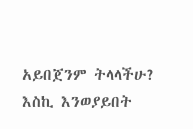አይበጀንም ትላላችሁ? እስኪ እንወያይበት